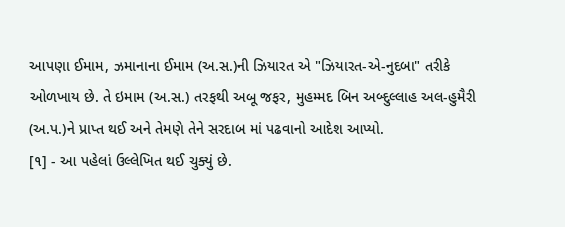આપણા ઈમામ, ઝમાનાના ઈમામ (અ.સ.)ની ઝિયારત એ "ઝિયારત-એ-નુદબા" તરીકે ઓળખાય છે. તે ઇમામ (અ.સ.) તરફથી અબૂ જફર, મુહમ્મદ બિન અબ્દુલ્લાહ અલ-હુમૈરી (અ.પ.)ને પ્રાપ્ત થઈ અને તેમણે તેને સરદાબ માં પઢવાનો આદેશ આપ્યો.
[૧] - આ પહેલાં ઉલ્લેખિત થઈ ચુક્યું છે.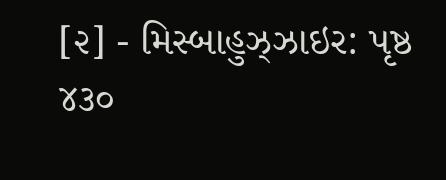[૨] - મિસ્બાહુઝ્ઝાઇર: પૃષ્ઠ ૪૩૦